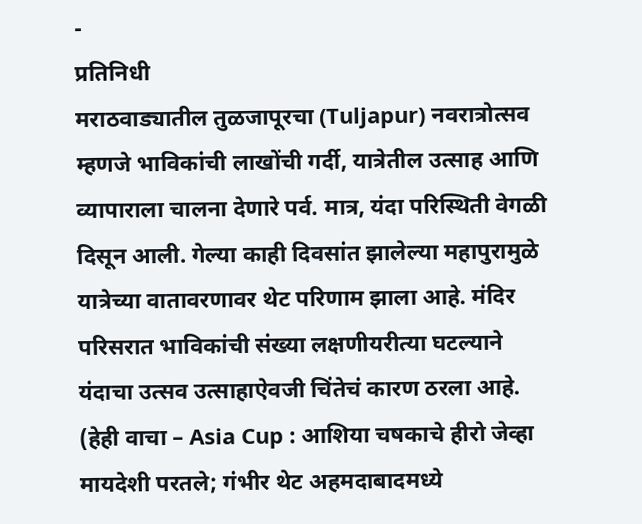-
प्रतिनिधी
मराठवाड्यातील तुळजापूरचा (Tuljapur) नवरात्रोत्सव म्हणजे भाविकांची लाखोंची गर्दी, यात्रेतील उत्साह आणि व्यापाराला चालना देणारे पर्व. मात्र, यंदा परिस्थिती वेगळी दिसून आली. गेल्या काही दिवसांत झालेल्या महापुरामुळे यात्रेच्या वातावरणावर थेट परिणाम झाला आहे. मंदिर परिसरात भाविकांची संख्या लक्षणीयरीत्या घटल्याने यंदाचा उत्सव उत्साहाऐवजी चिंतेचं कारण ठरला आहे.
(हेही वाचा – Asia Cup : आशिया चषकाचे हीरो जेव्हा मायदेशी परतले; गंभीर थेट अहमदाबादमध्ये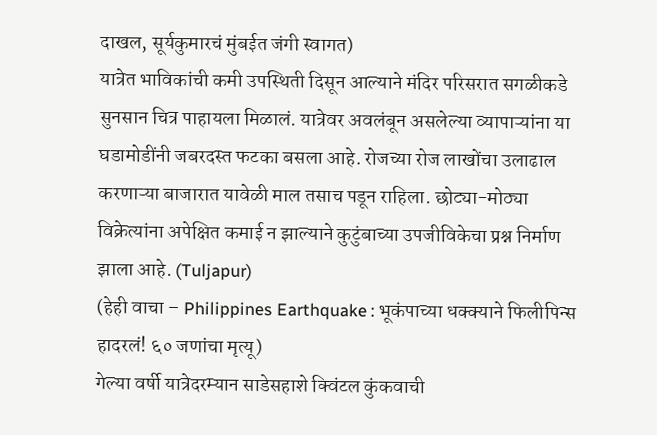दाखल, सूर्यकुमारचं मुंबईत जंगी स्वागत)
यात्रेत भाविकांची कमी उपस्थिती दिसून आल्याने मंदिर परिसरात सगळीकडे सुनसान चित्र पाहायला मिळालं. यात्रेवर अवलंबून असलेल्या व्यापाऱ्यांना या घडामोडींनी जबरदस्त फटका बसला आहे. रोजच्या रोज लाखोंचा उलाढाल करणाऱ्या बाजारात यावेळी माल तसाच पडून राहिला. छोट्या-मोठ्या विक्रेत्यांना अपेक्षित कमाई न झाल्याने कुटुंबाच्या उपजीविकेचा प्रश्न निर्माण झाला आहे. (Tuljapur)
(हेही वाचा – Philippines Earthquake : भूकंपाच्या धक्क्याने फिलीपिन्स हादरलं! ६० जणांचा मृत्यू)
गेल्या वर्षी यात्रेदरम्यान साडेसहाशे क्विंटल कुंकवाची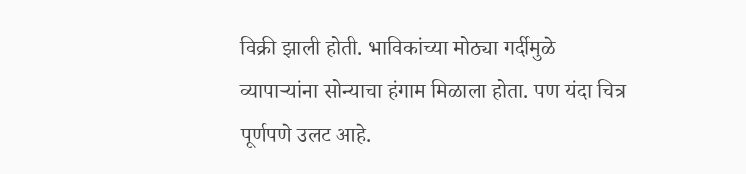विक्री झाली होती. भाविकांच्या मोठ्या गर्दीमुळे व्यापाऱ्यांना सोन्याचा हंगाम मिळाला होता. पण यंदा चित्र पूर्णपणे उलट आहे.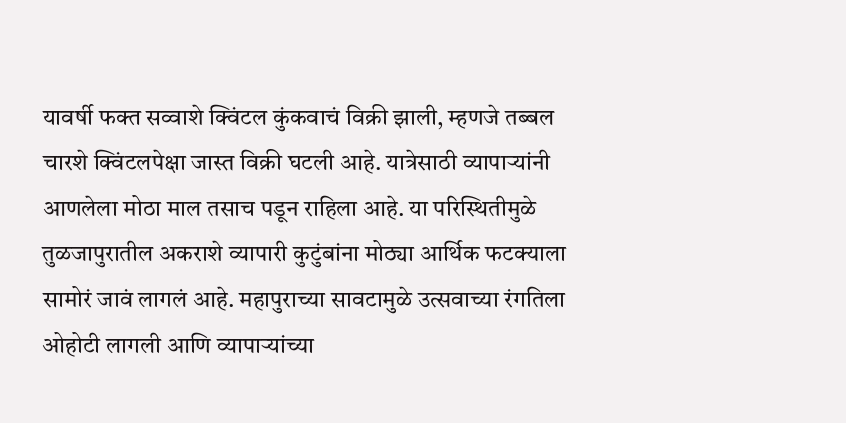यावर्षी फक्त सव्वाशे क्विंटल कुंकवाचं विक्री झाली, म्हणजे तब्बल चारशे क्विंटलपेक्षा जास्त विक्री घटली आहे. यात्रेसाठी व्यापाऱ्यांनी आणलेला मोठा माल तसाच पडून राहिला आहे. या परिस्थितीमुळे तुळजापुरातील अकराशे व्यापारी कुटुंबांना मोठ्या आर्थिक फटक्याला सामोरं जावं लागलं आहे. महापुराच्या सावटामुळे उत्सवाच्या रंगतिला ओहोटी लागली आणि व्यापाऱ्यांच्या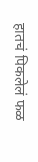हातचं पिकलेलं फळ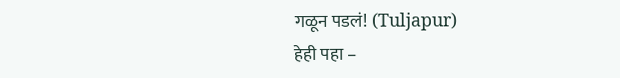गळून पडलं! (Tuljapur)
हेही पहा –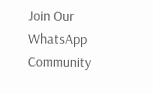Join Our WhatsApp Community